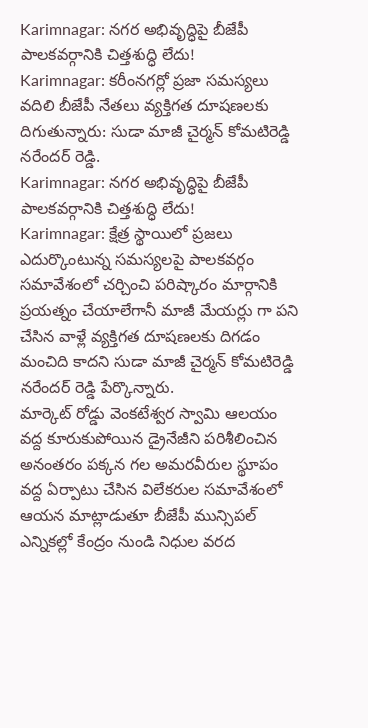Karimnagar: నగర అభివృద్ధిపై బీజేపీ పాలకవర్గానికి చిత్తశుద్ధి లేదు!
Karimnagar: కరీంనగర్లో ప్రజా సమస్యలు వదిలి బీజేపీ నేతలు వ్యక్తిగత దూషణలకు దిగుతున్నారు: సుడా మాజీ చైర్మన్ కోమటిరెడ్డి నరేందర్ రెడ్డి.
Karimnagar: నగర అభివృద్ధిపై బీజేపీ పాలకవర్గానికి చిత్తశుద్ధి లేదు!
Karimnagar: క్షేత్ర స్థాయిలో ప్రజలు ఎదుర్కొంటున్న సమస్యలపై పాలకవర్గం సమావేశంలో చర్చించి పరిష్కారం మార్గానికి ప్రయత్నం చేయాలేగానీ మాజీ మేయర్లు గా పని చేసిన వాళ్లే వ్యక్తిగత దూషణలకు దిగడం మంచిది కాదని సుడా మాజీ చైర్మన్ కోమటిరెడ్డి నరేందర్ రెడ్డి పేర్కొన్నారు.
మార్కెట్ రోడ్డు వెంకటేశ్వర స్వామి ఆలయం వద్ద కూరుకుపోయిన డ్రైనేజీని పరిశీలించిన అనంతరం పక్కన గల అమరవీరుల స్థూపం వద్ద ఏర్పాటు చేసిన విలేకరుల సమావేశంలో ఆయన మాట్లాడుతూ బీజేపీ మున్సిపల్ ఎన్నికల్లో కేంద్రం నుండి నిధుల వరద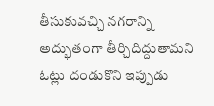తీసుకువచ్చి నగరాన్ని అద్భుతంగా తీర్చిదిద్దుతామని ఓట్లు దండుకొని ఇప్పుడు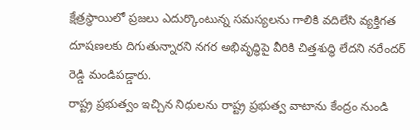క్షేత్రస్థాయిలో ప్రజలు ఎదుర్కొంటున్న సమస్యలను గాలికి వదిలేసి వ్యక్తిగత దూషణలకు దిగుతున్నారని నగర అభివృద్ధిపై వీరికి చిత్తశుద్ధి లేదని నరేందర్ రెడ్డి మండిపడ్డారు.
రాష్ట్ర ప్రభుత్వం ఇచ్చిన నిధులను రాష్ట్ర ప్రభుత్వ వాటాను కేంద్రం నుండి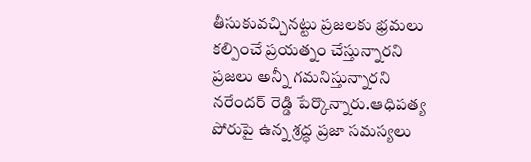తీసుకువచ్చినట్టు ప్రజలకు భ్రమలు కల్పించే ప్రయత్నం చేస్తున్నారని ప్రజలు అన్నీ గమనిస్తున్నారని నరేందర్ రెడ్డి పేర్కొన్నారు.ఆధిపత్య పోరుపై ఉన్న శ్రద్ధ ప్రజా సమస్యలు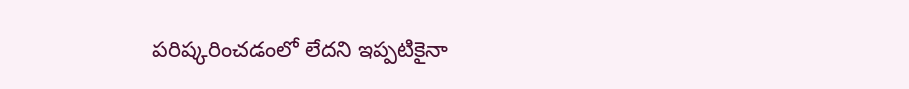పరిష్కరించడంలో లేదని ఇప్పటికైనా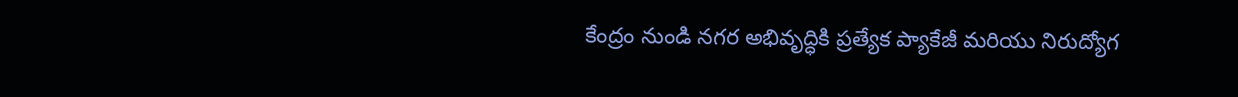కేంద్రం నుండి నగర అభివృద్ధికి ప్రత్యేక ప్యాకేజీ మరియు నిరుద్యోగ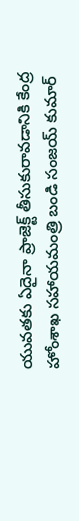యువతకు ఏదైనా ప్రాజెక్ట్ తీసుకురావడానికి కేంద్ర హోంశాఖ సహాయమంత్రి బండి సంజయ్ కుమార్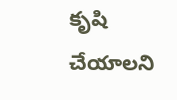కృషి చేయాలని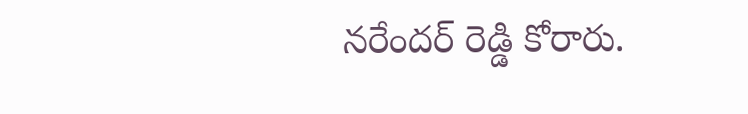నరేందర్ రెడ్డి కోరారు.